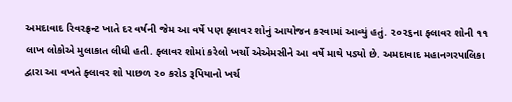અમદાવાદ રિવરફ્રન્ટ ખાતે દર વર્ષની જેમ આ વર્ષે પણ ફ્લાવર શોનું આયોજન કરવામાં આવ્યું હતું. ૨૦૨૬ના ફ્લાવર શોની ૧૧ લાખ લોકોએ મુલાકાત લીધી હતી. ફ્લાવર શોમાં કરેલો ખર્ચો એએમસીને આ વર્ષે માથે પડ્યો છે. અમદાવાદ મહાનગરપાલિકા દ્વારા આ વખતે ફ્લાવર શો પાછળ ૨૦ કરોડ રૂપિયાનો ખર્ચ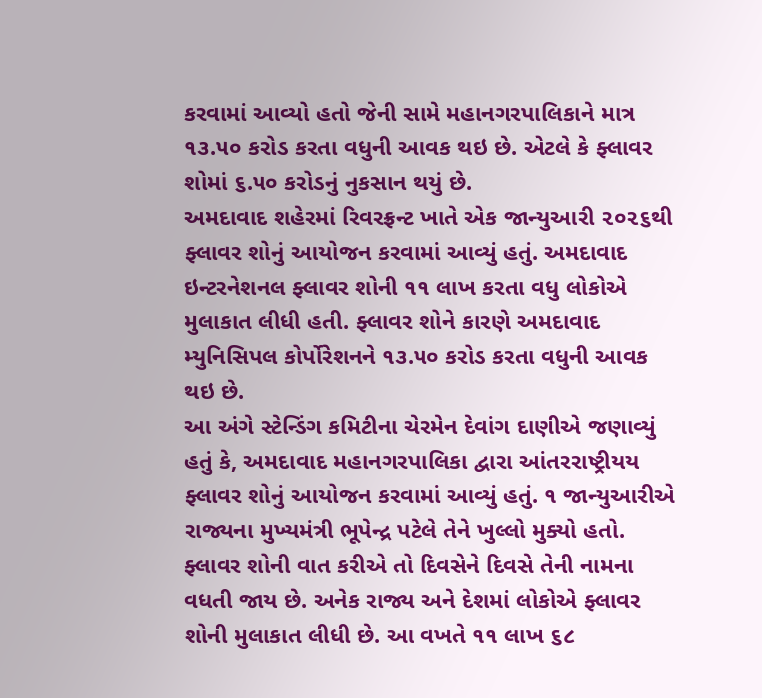કરવામાં આવ્યો હતો જેની સામે મહાનગરપાલિકાને માત્ર ૧૩.૫૦ કરોડ કરતા વધુની આવક થઇ છે. એટલે કે ફ્લાવર શોમાં ૬.૫૦ કરોડનું નુકસાન થયું છે.
અમદાવાદ શહેરમાં રિવરફ્રન્ટ ખાતે એક જાન્યુઆરી ૨૦૨૬થી ફ્લાવર શોનું આયોજન કરવામાં આવ્યું હતું. અમદાવાદ ઇન્ટરનેશનલ ફ્લાવર શોની ૧૧ લાખ કરતા વધુ લોકોએ મુલાકાત લીધી હતી. ફ્લાવર શોને કારણે અમદાવાદ મ્યુનિસિપલ કોર્પોરેશનને ૧૩.૫૦ કરોડ કરતા વધુની આવક થઇ છે.
આ અંગે સ્ટેન્ડિંગ કમિટીના ચેરમેન દેવાંગ દાણીએ જણાવ્યું હતું કે, અમદાવાદ મહાનગરપાલિકા દ્વારા આંતરરાષ્ટ્રીયય ફ્લાવર શોનું આયોજન કરવામાં આવ્યું હતું. ૧ જાન્યુઆરીએ રાજ્યના મુખ્યમંત્રી ભૂપેન્દ્ર પટેલે તેને ખુલ્લો મુક્યો હતો. ફ્લાવર શોની વાત કરીએ તો દિવસેને દિવસે તેની નામના વધતી જાય છે. અનેક રાજ્ય અને દેશમાં લોકોએ ફ્લાવર શોની મુલાકાત લીધી છે. આ વખતે ૧૧ લાખ ૬૮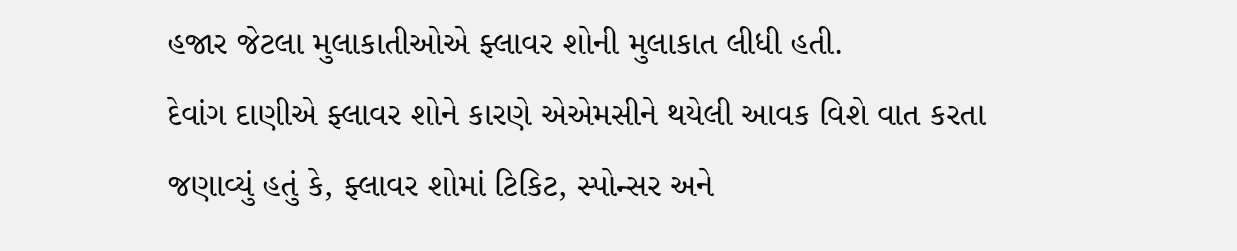હજાર જેટલા મુલાકાતીઓએ ફ્લાવર શોની મુલાકાત લીધી હતી.
દેવાંગ દાણીએ ફ્લાવર શોને કારણે એએમસીને થયેલી આવક વિશે વાત કરતા જણાવ્યું હતું કે, ફ્લાવર શોમાં ટિકિટ, સ્પોન્સર અને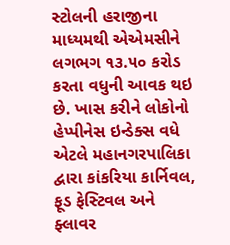સ્ટોલની હરાજીના માધ્યમથી એએમસીને લગભગ ૧૩.૫૦ કરોડ કરતા વધુની આવક થઇ છે. ખાસ કરીને લોકોનો હેપ્પીનેસ ઇન્ડેક્સ વધે એટલે મહાનગરપાલિકા દ્વારા કાંકરિયા કાર્નિવલ, ફૂડ ફેસ્ટિવલ અને ફ્લાવર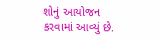શોનું આયોજન કરવામાં આવ્યું છે.